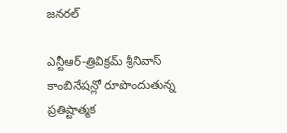జనరల్

ఎన్టీఆర్-త్రివిక్రమ్ శ్రీనివాస్ కాంబినేషన్లో రూపొందుతున్న ప్రతిష్టాత్మక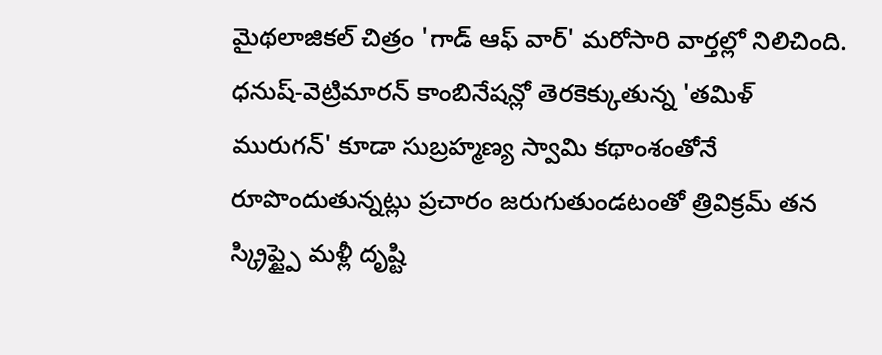మైథలాజికల్ చిత్రం 'గాడ్ ఆఫ్ వార్' మరోసారి వార్తల్లో నిలిచింది. ధనుష్-వెట్రిమారన్ కాంబినేషన్లో తెరకెక్కుతున్న 'తమిళ్ మురుగన్' కూడా సుబ్రహ్మణ్య స్వామి కథాంశంతోనే రూపొందుతున్నట్లు ప్రచారం జరుగుతుండటంతో త్రివిక్రమ్ తన స్క్రిప్ట్పై మళ్లీ దృష్టి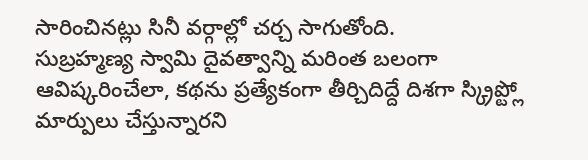సారించినట్లు సినీ వర్గాల్లో చర్చ సాగుతోంది.
సుబ్రహ్మణ్య స్వామి దైవత్వాన్ని మరింత బలంగా ఆవిష్కరించేలా, కథను ప్రత్యేకంగా తీర్చిదిద్దే దిశగా స్క్రిప్ట్లో మార్పులు చేస్తున్నారని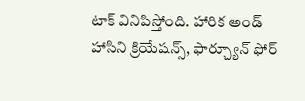టాక్ వినిపిస్తోంది. హారిక అండ్ హాసిని క్రియేషన్స్, ఫార్చ్యూన్ ఫోర్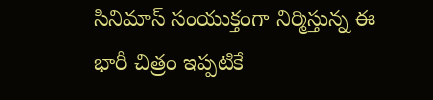సినిమాస్ సంయుక్తంగా నిర్మిస్తున్న ఈ భారీ చిత్రం ఇప్పటికే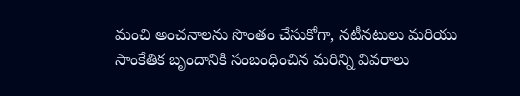మంచి అంచనాలను సొంతం చేసుకోగా, నటీనటులు మరియు సాంకేతిక బృందానికి సంబంధించిన మరిన్ని వివరాలు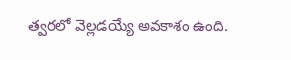త్వరలో వెల్లడయ్యే అవకాశం ఉంది.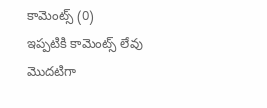కామెంట్స్ (0)
ఇప్పటికి కామెంట్స్ లేవు
మొదటిగా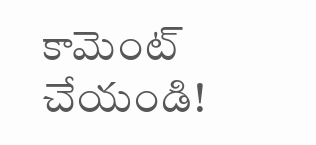కామెంట్ చేయండి!